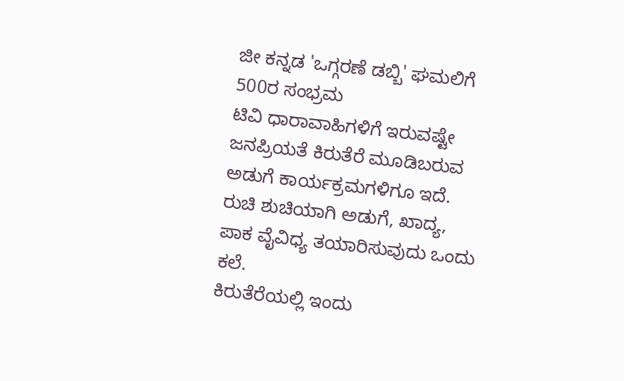ಜೀ ಕನ್ನಡ 'ಒಗ್ಗರಣೆ ಡಬ್ಬಿ' ಘಮಲಿಗೆ 500ರ ಸಂಭ್ರಮ
ಟಿವಿ ಧಾರಾವಾಹಿಗಳಿಗೆ ಇರುವಷ್ಟೇ ಜನಪ್ರಿಯತೆ ಕಿರುತೆರೆ ಮೂಡಿಬರುವ ಅಡುಗೆ ಕಾರ್ಯಕ್ರಮಗಳಿಗೂ ಇದೆ. ರುಚಿ ಶುಚಿಯಾಗಿ ಅಡುಗೆ, ಖಾದ್ಯ, ಪಾಕ ವೈವಿಧ್ಯ ತಯಾರಿಸುವುದು ಒಂದು ಕಲೆ.
ಕಿರುತೆರೆಯಲ್ಲಿ ಇಂದು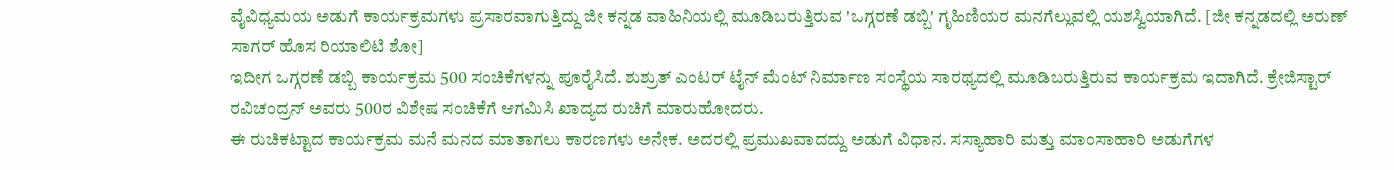ವೈವಿಧ್ಯಮಯ ಅಡುಗೆ ಕಾರ್ಯಕ್ರಮಗಳು ಪ್ರಸಾರವಾಗುತ್ತಿದ್ದು ಜೀ ಕನ್ನಡ ವಾಹಿನಿಯಲ್ಲಿ ಮೂಡಿಬರುತ್ತಿರುವ 'ಒಗ್ಗರಣೆ ಡಬ್ಬಿ' ಗೃಹಿಣಿಯರ ಮನಗೆಲ್ಲುವಲ್ಲಿ ಯಶಸ್ವಿಯಾಗಿದೆ. [ಜೀ ಕನ್ನಡದಲ್ಲಿ ಅರುಣ್ ಸಾಗರ್ ಹೊಸ ರಿಯಾಲಿಟಿ ಶೋ]
ಇದೀಗ ಒಗ್ಗರಣೆ ಡಬ್ಬಿ ಕಾರ್ಯಕ್ರಮ 500 ಸಂಚಿಕೆಗಳನ್ನು ಪೂರೈಸಿದೆ. ಶುಶ್ರುತ್ ಎಂಟರ್ ಟೈನ್ ಮೆಂಟ್ ನಿರ್ಮಾಣ ಸಂಸ್ಥೆಯ ಸಾರಥ್ಯದಲ್ಲಿ ಮೂಡಿಬರುತ್ತಿರುವ ಕಾರ್ಯಕ್ರಮ ಇದಾಗಿದೆ. ಕ್ರೇಜಿಸ್ಟಾರ್ ರವಿಚಂದ್ರನ್ ಅವರು 500ರ ವಿಶೇಷ ಸಂಚಿಕೆಗೆ ಆಗಮಿಸಿ ಖಾದ್ಯದ ರುಚಿಗೆ ಮಾರುಹೋದರು.
ಈ ರುಚಿಕಟ್ಟಾದ ಕಾರ್ಯಕ್ರಮ ಮನೆ ಮನದ ಮಾತಾಗಲು ಕಾರಣಗಳು ಅನೇಕ. ಅದರಲ್ಲಿ ಪ್ರಮುಖವಾದದ್ದು ಅಡುಗೆ ವಿಧಾನ. ಸಸ್ಯಾಹಾರಿ ಮತ್ತು ಮಾಂಸಾಹಾರಿ ಅಡುಗೆಗಳ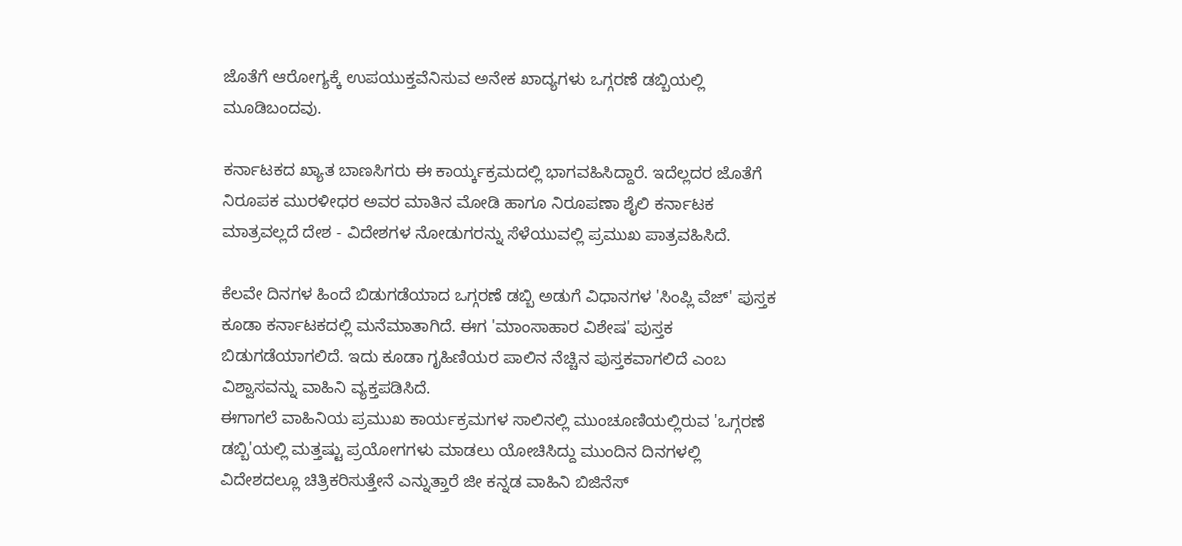ಜೊತೆಗೆ ಆರೋಗ್ಯಕ್ಕೆ ಉಪಯುಕ್ತವೆನಿಸುವ ಅನೇಕ ಖಾದ್ಯಗಳು ಒಗ್ಗರಣೆ ಡಬ್ಬಿಯಲ್ಲಿ ಮೂಡಿಬಂದವು.

ಕರ್ನಾಟಕದ ಖ್ಯಾತ ಬಾಣಸಿಗರು ಈ ಕಾರ್ಯ್ಕಕ್ರಮದಲ್ಲಿ ಭಾಗವಹಿಸಿದ್ದಾರೆ. ಇದೆಲ್ಲದರ ಜೊತೆಗೆ ನಿರೂಪಕ ಮುರಳೀಧರ ಅವರ ಮಾತಿನ ಮೋಡಿ ಹಾಗೂ ನಿರೂಪಣಾ ಶೈಲಿ ಕರ್ನಾಟಕ ಮಾತ್ರವಲ್ಲದೆ ದೇಶ - ವಿದೇಶಗಳ ನೋಡುಗರನ್ನು ಸೆಳೆಯುವಲ್ಲಿ ಪ್ರಮುಖ ಪಾತ್ರವಹಿಸಿದೆ.

ಕೆಲವೇ ದಿನಗಳ ಹಿಂದೆ ಬಿಡುಗಡೆಯಾದ ಒಗ್ಗರಣೆ ಡಬ್ಬಿ ಅಡುಗೆ ವಿಧಾನಗಳ 'ಸಿಂಪ್ಲಿ ವೆಜ್' ಪುಸ್ತಕ ಕೂಡಾ ಕರ್ನಾಟಕದಲ್ಲಿ ಮನೆಮಾತಾಗಿದೆ. ಈಗ 'ಮಾಂಸಾಹಾರ ವಿಶೇಷ' ಪುಸ್ತಕ ಬಿಡುಗಡೆಯಾಗಲಿದೆ. ಇದು ಕೂಡಾ ಗೃಹಿಣಿಯರ ಪಾಲಿನ ನೆಚ್ಚಿನ ಪುಸ್ತಕವಾಗಲಿದೆ ಎಂಬ ವಿಶ್ವಾಸವನ್ನು ವಾಹಿನಿ ವ್ಯಕ್ತಪಡಿಸಿದೆ.
ಈಗಾಗಲೆ ವಾಹಿನಿಯ ಪ್ರಮುಖ ಕಾರ್ಯಕ್ರಮಗಳ ಸಾಲಿನಲ್ಲಿ ಮುಂಚೂಣಿಯಲ್ಲಿರುವ 'ಒಗ್ಗರಣೆ ಡಬ್ಬಿ'ಯಲ್ಲಿ ಮತ್ತಷ್ಟು ಪ್ರಯೋಗಗಳು ಮಾಡಲು ಯೋಚಿಸಿದ್ದು ಮುಂದಿನ ದಿನಗಳಲ್ಲಿ ವಿದೇಶದಲ್ಲೂ ಚಿತ್ರಿಕರಿಸುತ್ತೇನೆ ಎನ್ನುತ್ತಾರೆ ಜೀ ಕನ್ನಡ ವಾಹಿನಿ ಬಿಜಿನೆಸ್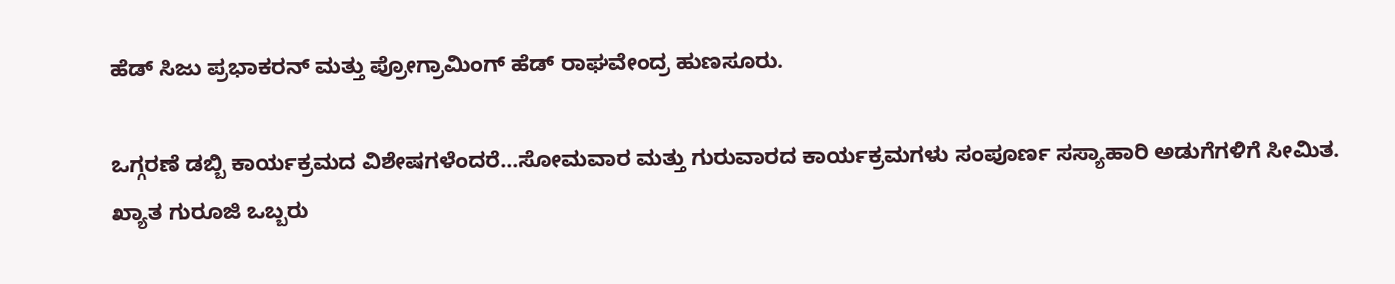ಹೆಡ್ ಸಿಜು ಪ್ರಭಾಕರನ್ ಮತ್ತು ಪ್ರೋಗ್ರಾಮಿಂಗ್ ಹೆಡ್ ರಾಘವೇಂದ್ರ ಹುಣಸೂರು.

ಒಗ್ಗರಣೆ ಡಬ್ಬಿ ಕಾರ್ಯಕ್ರಮದ ವಿಶೇಷಗಳೆಂದರೆ...ಸೋಮವಾರ ಮತ್ತು ಗುರುವಾರದ ಕಾರ್ಯಕ್ರಮಗಳು ಸಂಪೂರ್ಣ ಸಸ್ಯಾಹಾರಿ ಅಡುಗೆಗಳಿಗೆ ಸೀಮಿತ. ಖ್ಯಾತ ಗುರೂಜಿ ಒಬ್ಬರು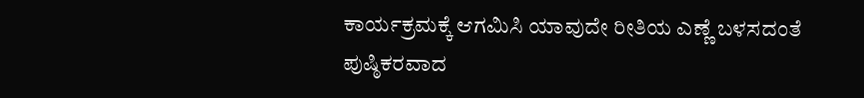ಕಾರ್ಯಕ್ರಮಕ್ಕೆ ಆಗಮಿಸಿ ಯಾವುದೇ ರೀತಿಯ ಎಣ್ಣೆ ಬಳಸದಂತೆ ಪುಷ್ಠಿಕರವಾದ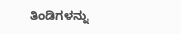ತಿಂಡಿಗಳನ್ನು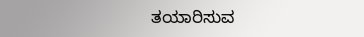ತಯಾರಿಸುವ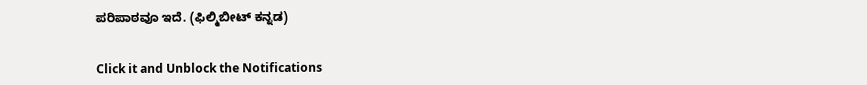ಪರಿಪಾಠವೂ ಇದೆ. (ಫಿಲ್ಮಿಬೀಟ್ ಕನ್ನಡ)


Click it and Unblock the Notifications